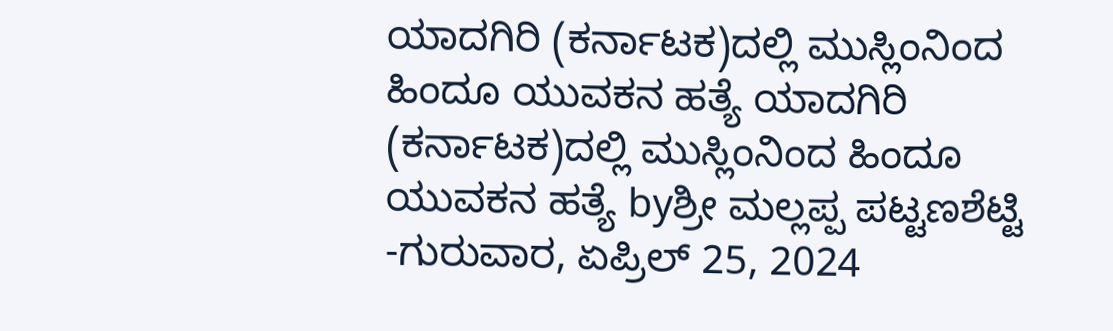ಯಾದಗಿರಿ (ಕರ್ನಾಟಕ)ದಲ್ಲಿ ಮುಸ್ಲಿಂನಿಂದ ಹಿಂದೂ ಯುವಕನ ಹತ್ಯೆ ಯಾದಗಿರಿ (ಕರ್ನಾಟಕ)ದಲ್ಲಿ ಮುಸ್ಲಿಂನಿಂದ ಹಿಂದೂ ಯುವಕನ ಹತ್ಯೆ byಶ್ರೀ ಮಲ್ಲಪ್ಪ ಪಟ್ಟಣಶೆಟ್ಟಿ -ಗುರುವಾರ, ಏಪ್ರಿಲ್ 25, 2024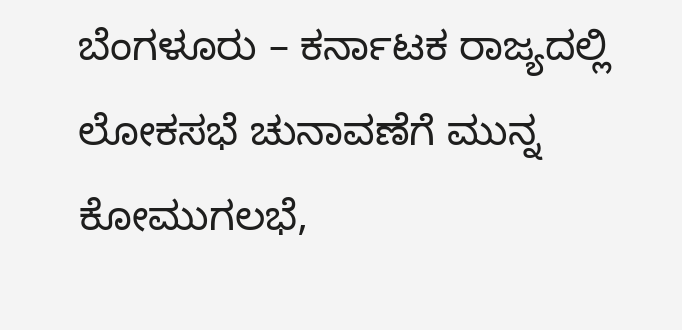ಬೆಂಗಳೂರು – ಕರ್ನಾಟಕ ರಾಜ್ಯದಲ್ಲಿ ಲೋಕಸಭೆ ಚುನಾವಣೆಗೆ ಮುನ್ನ ಕೋಮುಗಲಭೆ,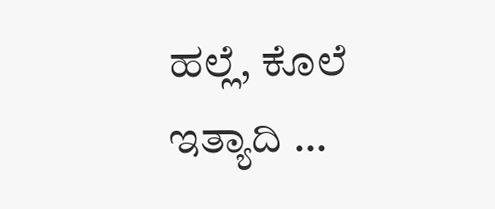ಹಲ್ಲೆ, ಕೊಲೆ ಇತ್ಯಾದಿ …